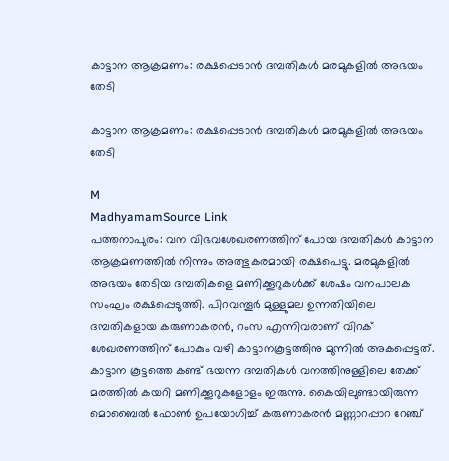കാട്ടാന ആക്രമണം: രക്ഷപ്പെടാൻ ദമ്പതികൾ മരമുകളിൽ അഭയം തേടി

കാട്ടാന ആക്രമണം: രക്ഷപ്പെടാൻ ദമ്പതികൾ മരമുകളിൽ അഭയം തേടി

M
MadhyamamSource Link
പത്തനാപുരം: വന വിഭവശേഖരണത്തിന് പോയ ദമ്പതികൾ കാട്ടാന ആക്രമണത്തിൽ നിന്നും അത്ഭുകരമായി രക്ഷപെട്ടു. മരമുകളിൽ അഭയം തേടിയ ദമ്പതികളെ മണിക്കൂറുകൾക്ക് ശേഷം വനപാലക സംഘം രക്ഷപ്പെടുത്തി. പിറവന്തൂർ മുള്ളുമല ഉന്നതിയിലെ ദമ്പതികളായ കരുണാകരൻ, റംസ എന്നിവരാണ് വിറക് ശേഖരണത്തിന് പോകും വഴി കാട്ടാനകൂട്ടത്തിനു മുന്നിൽ അകപ്പെട്ടത്. കാട്ടാന കൂട്ടത്തെ കണ്ട് ഭയന്ന ദമ്പതികൾ വനത്തിനുള്ളിലെ തേക്ക് മരത്തിൽ കയറി മണിക്കൂറുകളോളം ഇരുന്നു. കൈയിലുണ്ടായിരുന്ന മൊബൈൽ ഫോൺ ഉപയോഗിച്ച് കരുണാകരൻ മണ്ണാറപ്പാറ റേഞ്ച്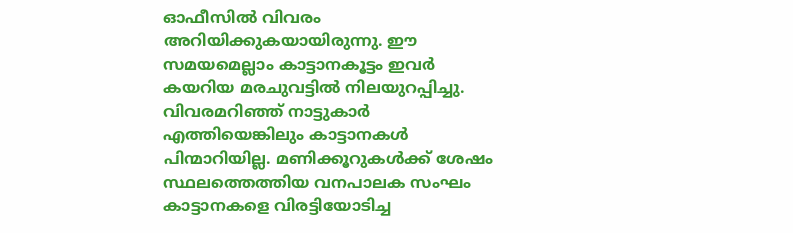ഓഫീസിൽ വിവരം അറിയിക്കുകയായിരുന്നു. ഈ സമയമെല്ലാം കാട്ടാനകൂട്ടം ഇവർ കയറിയ മരചുവട്ടിൽ നിലയുറപ്പിച്ചു. വിവരമറിഞ്ഞ് നാട്ടുകാർ എത്തിയെങ്കിലും കാട്ടാനകൾ പിന്മാറിയില്ല. മണിക്കൂറുകൾക്ക് ശേഷം സ്ഥലത്തെത്തിയ വനപാലക സംഘം കാട്ടാനകളെ വിരട്ടിയോടിച്ച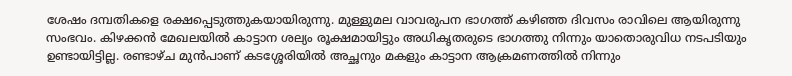ശേഷം ദമ്പതികളെ രക്ഷപ്പെടുത്തുകയായിരുന്നു. മുള്ളുമല വാവരുപന ഭാഗത്ത് കഴിഞ്ഞ ദിവസം രാവിലെ ആയിരുന്നു സംഭവം. കിഴക്കൻ മേഖലയിൽ കാട്ടാന ശല്യം രൂക്ഷമായിട്ടും അധികൃതരുടെ ഭാഗത്തു നിന്നും യാതൊരുവിധ നടപടിയും ഉണ്ടായിട്ടില്ല. രണ്ടാഴ്ച മുൻപാണ് കടശ്ശേരിയിൽ അച്ഛനും മകളും കാട്ടാന ആക്രമണത്തിൽ നിന്നും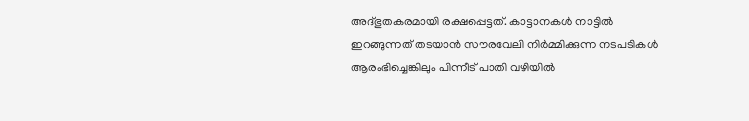അദ്ഭുതകരമായി രക്ഷപ്പെട്ടത്. കാട്ടാനകൾ നാട്ടിൽ ഇറങ്ങുന്നത് തടയാൻ സൗരവേലി നിർമ്മിക്കുന്ന നടപടികൾ ആരംഭിച്ചെങ്കിലും പിന്നീട് പാതി വഴിയിൽ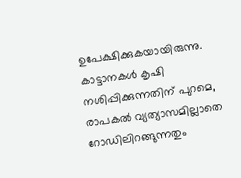ഉപേക്ഷിക്കുകയായിരുന്നു. കാട്ടാനകൾ കൃഷി നശിപ്പിക്കുന്നതിന് പുറമെ, രാപകൽ വ്യത്യാസമില്ലാതെ റോഡിലിറങ്ങുന്നതും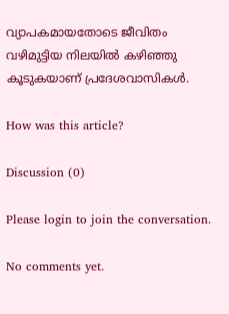വ്യാപകമായതോടെ ജീവിതം വഴിമുട്ടിയ നിലയിൽ കഴിഞ്ഞു കൂടുകയാണ് പ്രദേശവാസികൾ.

How was this article?

Discussion (0)

Please login to join the conversation.

No comments yet.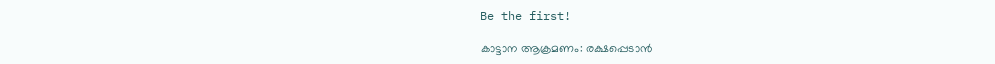Be the first!

കാട്ടാന ആക്രമണം: രക്ഷപ്പെടാൻ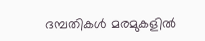ദമ്പതികൾ മരമുകളിൽ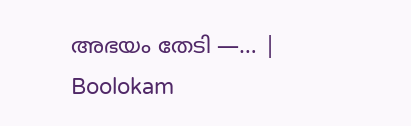അഭയം തേടി —… | Boolokam